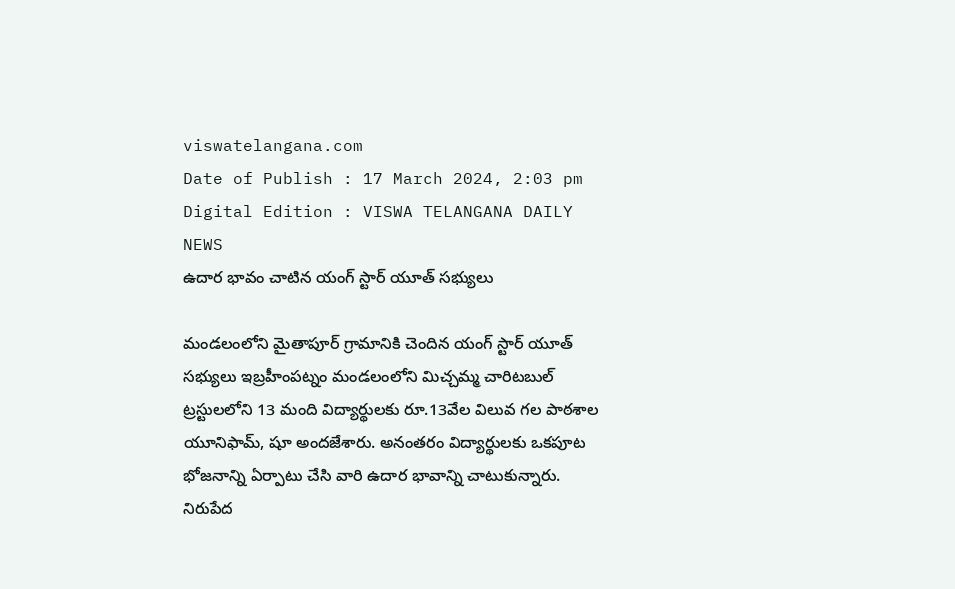viswatelangana.com
Date of Publish : 17 March 2024, 2:03 pm Digital Edition : VISWA TELANGANA DAILY NEWS
ఉదార భావం చాటిన యంగ్ స్టార్ యూత్ సభ్యులు

మండలంలోని మైతాపూర్ గ్రామానికి చెందిన యంగ్ స్టార్ యూత్ సభ్యులు ఇబ్రహీంపట్నం మండలంలోని మిచ్చమ్మ చారిటబుల్ ట్రస్టులలోని 13 మంది విద్యార్థులకు రూ.13వేల విలువ గల పాఠశాల యూనిఫామ్, షూ అందజేశారు. అనంతరం విద్యార్థులకు ఒకపూట భోజనాన్ని ఏర్పాటు చేసి వారి ఉదార భావాన్ని చాటుకున్నారు. నిరుపేద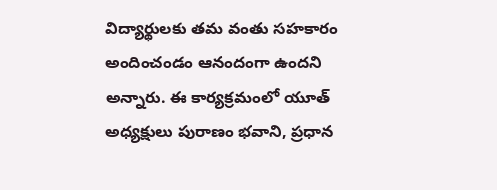విద్యార్థులకు తమ వంతు సహకారం అందించండం ఆనందంగా ఉందని అన్నారు. ఈ కార్యక్రమంలో యూత్ అధ్యక్షులు పురాణం భవాని, ప్రధాన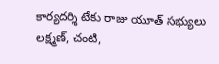కార్యదర్శి టేకు రాజు యూత్ సభ్యులు లక్ష్మణ్, చంటి,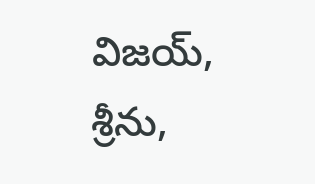విజయ్, శ్రీను,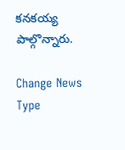కనకయ్య పాల్గొన్నారు.

Change News Type